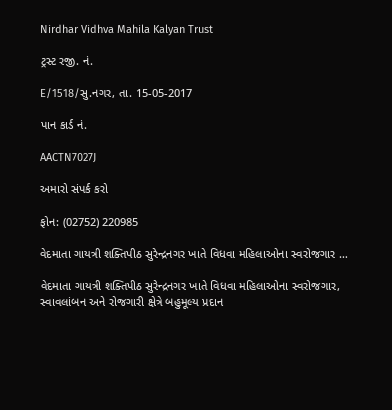Nirdhar Vidhva Mahila Kalyan Trust

ટ્રસ્ટ રજી. નં.

E/1518/સુ.નગર, તા. 15-05-2017

પાન કાર્ડ નં.

AACTN7027J

અમારો સંપર્ક કરો

ફોન: (02752) 220985

વેદમાતા ગાયત્રી શક્તિપીઠ સુરેન્દ્રનગર ખાતે વિધવા મહિલાઓના સ્વરોજગાર …

વેદમાતા ગાયત્રી શક્તિપીઠ સુરેન્દ્રનગર ખાતે વિધવા મહિલાઓના સ્વરોજગાર, સ્વાવલાંબન અને રોજગારી ક્ષેત્રે બહુમૂલ્ય પ્રદાન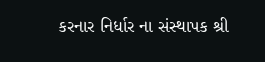કરનાર નિર્ધાર ના સંસ્થાપક શ્રી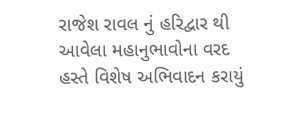રાજેશ રાવલ નું હરિદ્વાર થી આવેલા મહાનુભાવોના વરદ હસ્તે વિશેષ અભિવાદન કરાયું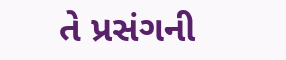તે પ્રસંગની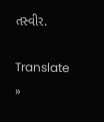તસ્વીર.

Translate »